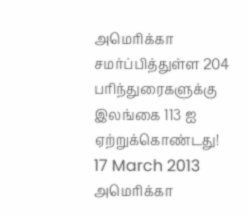அமெரிக்கா சமர்ப்பித்துள்ள 204 பரிந்துரைகளுக்கு இலங்கை 113 ஐ ஏற்றுக்கொண்டது!
17 March 2013
அமெரிக்கா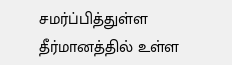சமர்ப்பித்துள்ள தீர்மானத்தில் உள்ள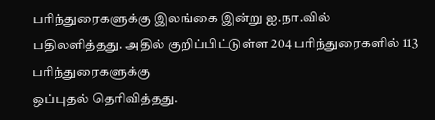பரிந்துரைகளுக்கு இலங்கை இன்று ஐ.நா.வில்
பதிலளித்தது. அதில் குறிப்பிட்டுள்ள 204 பரிந்துரைகளில் 113 பரிந்துரைகளுக்கு
ஒப்புதல் தெரிவித்தது.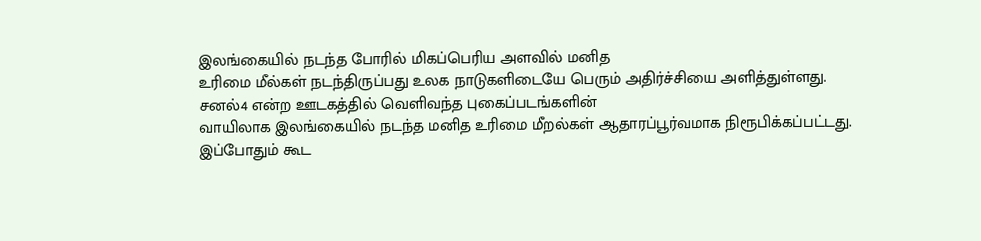இலங்கையில் நடந்த போரில் மிகப்பெரிய அளவில் மனித
உரிமை மீல்கள் நடந்திருப்பது உலக நாடுகளிடையே பெரும் அதிர்ச்சியை அளித்துள்ளது.
சனல்4 என்ற ஊடகத்தில் வெளிவந்த புகைப்படங்களின்
வாயிலாக இலங்கையில் நடந்த மனித உரிமை மீறல்கள் ஆதாரப்பூர்வமாக நிரூபிக்கப்பட்டது.
இப்போதும் கூட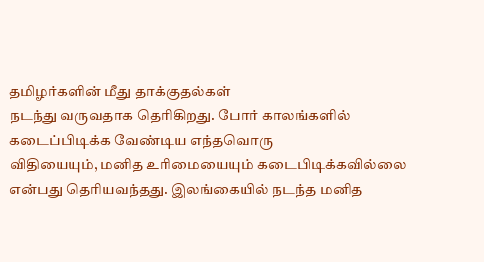தமிழர்களின் மீது தாக்குதல்கள்
நடந்து வருவதாக தெரிகிறது. போர் காலங்களில் கடைப்பிடிக்க வேண்டிய எந்தவொரு
விதியையும், மனித உரிமையையும் கடைபிடிக்கவில்லை என்பது தெரியவந்தது. இலங்கையில் நடந்த மனித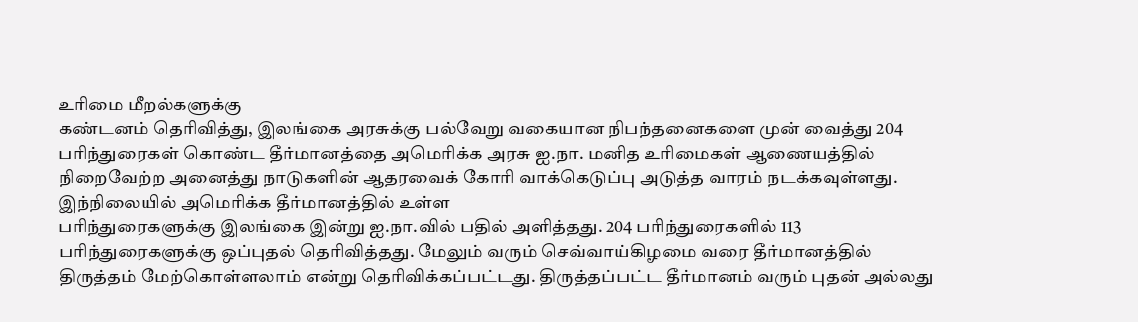உரிமை மீறல்களுக்கு
கண்டனம் தெரிவித்து, இலங்கை அரசுக்கு பல்வேறு வகையான நிபந்தனைகளை முன் வைத்து 204
பரிந்துரைகள் கொண்ட தீர்மானத்தை அமெரிக்க அரசு ஐ.நா. மனித உரிமைகள் ஆணையத்தில்
நிறைவேற்ற அனைத்து நாடுகளின் ஆதரவைக் கோரி வாக்கெடுப்பு அடுத்த வாரம் நடக்கவுள்ளது.
இந்நிலையில் அமெரிக்க தீர்மானத்தில் உள்ள
பரிந்துரைகளுக்கு இலங்கை இன்று ஐ.நா.வில் பதில் அளித்தது. 204 பரிந்துரைகளில் 113
பரிந்துரைகளுக்கு ஒப்புதல் தெரிவித்தது. மேலும் வரும் செவ்வாய்கிழமை வரை தீர்மானத்தில்
திருத்தம் மேற்கொள்ளலாம் என்று தெரிவிக்கப்பட்டது. திருத்தப்பட்ட தீர்மானம் வரும் புதன் அல்லது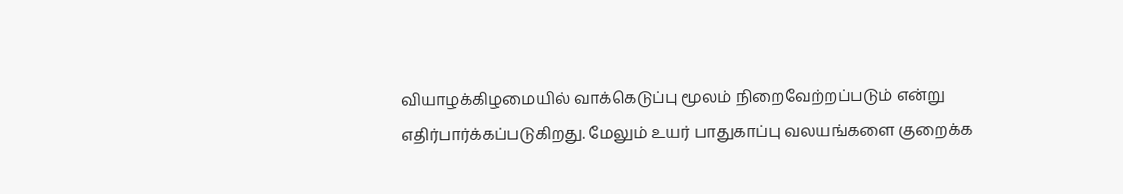வியாழக்கிழமையில் வாக்கெடுப்பு மூலம் நிறைவேற்றப்படும் என்று
எதிர்பார்க்கப்படுகிறது. மேலும் உயர் பாதுகாப்பு வலயங்களை குறைக்க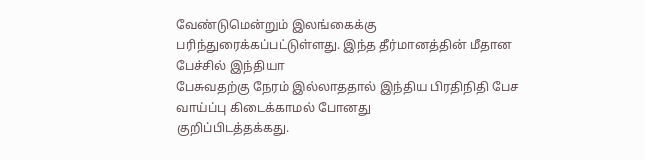வேண்டுமென்றும் இலங்கைக்கு பரிந்துரைக்கப்பட்டுள்ளது. இந்த தீர்மானத்தின் மீதான பேச்சில் இந்தியா
பேசுவதற்கு நேரம் இல்லாததால் இந்திய பிரதிநிதி பேச வாய்ப்பு கிடைக்காமல் போனது
குறிப்பிடத்தக்கது.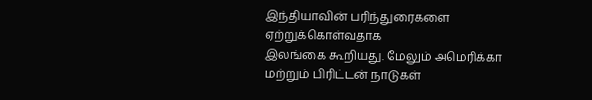இந்தியாவின் பரிந்துரைகளை ஏற்றுக்கொள்வதாக
இலங்கை கூறியது. மேலும் அமெரிக்கா மற்றும் பிரிட்டன் நாடுகள்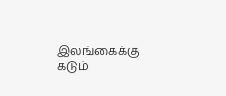இலங்கைக்கு கடும்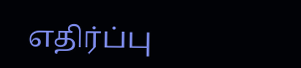எதிர்ப்பு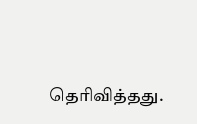தெரிவித்தது.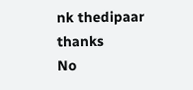nk thedipaar thanks
No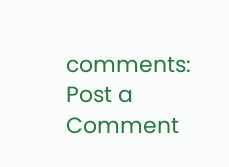comments:
Post a Comment